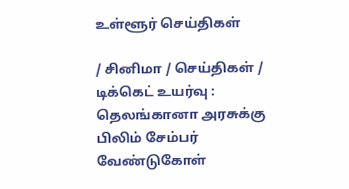உள்ளூர் செய்திகள்

/ சினிமா / செய்திகள் / டிக்கெட் உயர்வு : தெலங்கானா அரசுக்கு பிலிம் சேம்பர் வேண்டுகோள்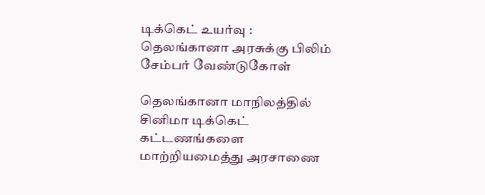டிக்கெட் உயர்வு : தெலங்கானா அரசுக்கு பிலிம் சேம்பர் வேண்டுகோள்

தெலங்கானா மாநிலத்தில் சினிமா டிக்கெட் கட்டணங்களை மாற்றியமைத்து அரசாணை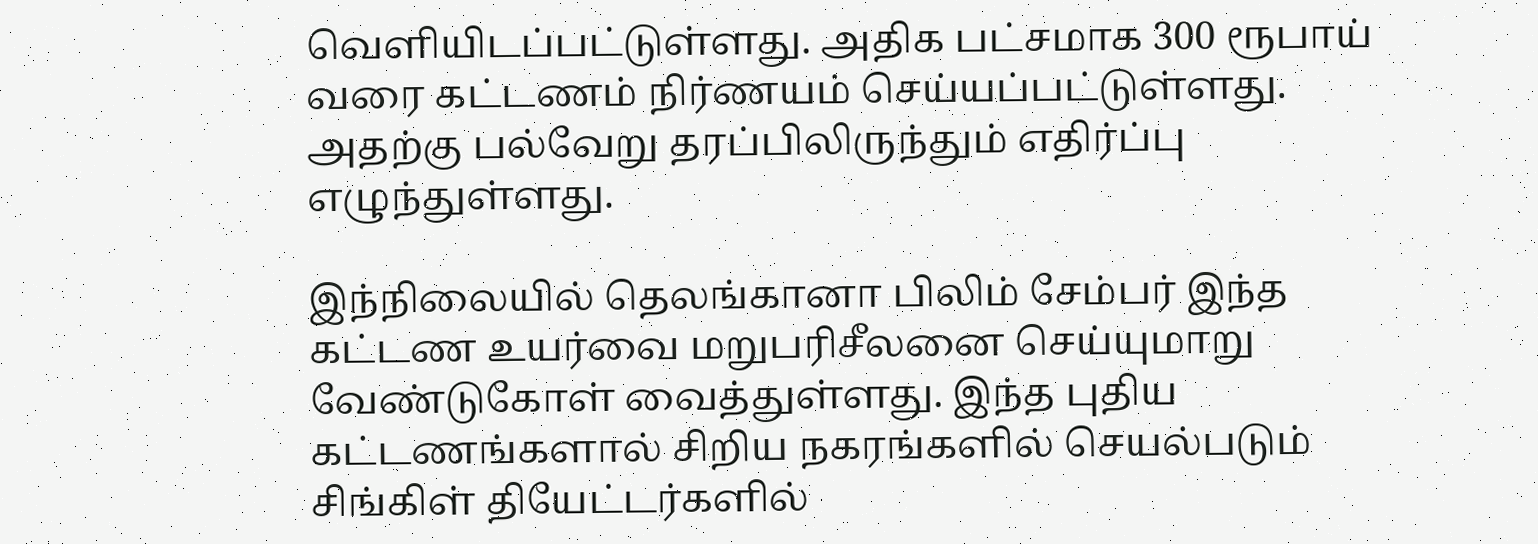வெளியிடப்பட்டுள்ளது. அதிக பட்சமாக 300 ரூபாய் வரை கட்டணம் நிர்ணயம் செய்யப்பட்டுள்ளது. அதற்கு பல்வேறு தரப்பிலிருந்தும் எதிர்ப்பு எழுந்துள்ளது.

இந்நிலையில் தெலங்கானா பிலிம் சேம்பர் இந்த கட்டண உயர்வை மறுபரிசீலனை செய்யுமாறு வேண்டுகோள் வைத்துள்ளது. இந்த புதிய கட்டணங்களால் சிறிய நகரங்களில் செயல்படும் சிங்கிள் தியேட்டர்களில்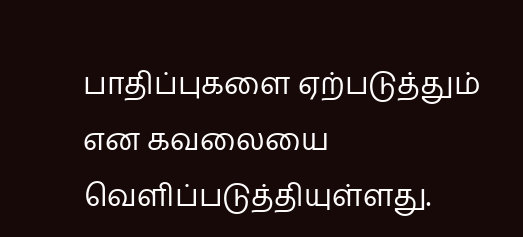பாதிப்புகளை ஏற்படுத்தும் என கவலையை வெளிப்படுத்தியுள்ளது.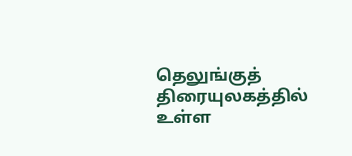தெலுங்குத் திரையுலகத்தில் உள்ள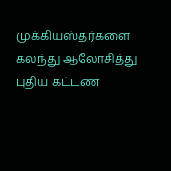முக்கியஸ்தர்களை கலந்து ஆலோசித்து புதிய கட்டண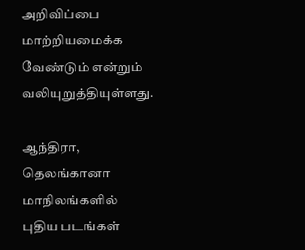அறிவிப்பை மாற்றியமைக்க வேண்டும் என்றும் வலியுறுத்தியுள்ளது.

ஆந்திரா, தெலங்கானா மாநிலங்களில் புதிய படங்கள்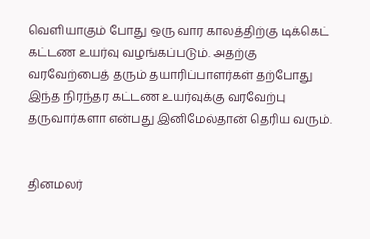வெளியாகும் போது ஒரு வார காலத்திற்கு டிக்கெட் கட்டண உயர்வு வழங்கப்படும். அதற்கு வரவேற்பைத் தரும் தயாரிப்பாளர்கள் தற்போது இந்த நிரந்தர கட்டண உயர்வுக்கு வரவேற்பு தருவார்களா என்பது இனிமேல்தான் தெரிய வரும்.


தினமலர்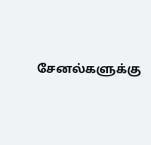சேனல்களுக்கு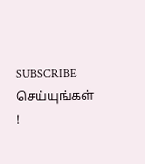SUBSCRIBE செய்யுங்கள் !